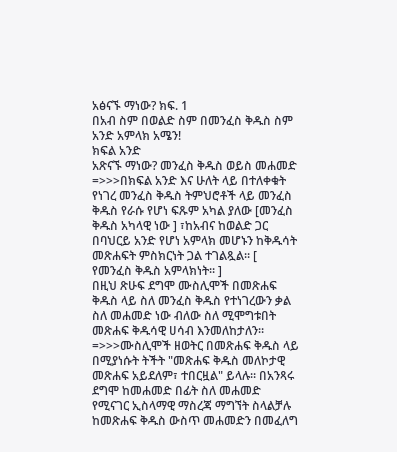አፅናኙ ማነው? ክፍ. 1
በአብ ስም በወልድ ስም በመንፈስ ቅዱስ ስም አንድ አምላክ አሜን!
ክፍል አንድ
አጽናኙ ማነው? መንፈስ ቅዱስ ወይስ መሐመድ
=>>>በክፍል አንድ እና ሁለት ላይ በተለቀቁት የነገረ መንፈስ ቅዱስ ትምህሮቶች ላይ መንፈስ ቅዱስ የራሱ የሆነ ፍጹም አካል ያለው [መንፈስ ቅዱስ አካላዊ ነው ] ፣ከአብና ከወልድ ጋር በባህርይ አንድ የሆነ አምላክ መሆኑን ከቅዱሳት መጽሐፍት ምስክርነት ጋል ተገልጿል። [ የመንፈስ ቅዱስ አምላክነት። ]
በዚህ ጽሁፍ ደግሞ ሙስሊሞች በመጽሐፍ ቅዱስ ላይ ስለ መንፈስ ቅዱስ የተነገረውን ቃል ስለ መሐመድ ነው ብለው ስለ ሚሞግቱበት መጽሐፍ ቅዱሳዊ ሀሳብ እንመለከታለን።
=>>>ሙስሊሞች ዘወትር በመጽሐፍ ቅዱስ ላይ በሚያነሱት ትችት "መጽሐፍ ቅዱስ መለኮታዊ መጽሐፍ አይደለም፣ ተበርዟል" ይላሉ። በአንጻሩ ደግሞ ከመሐመድ በፊት ስለ መሐመድ የሚናገር ኢስላማዊ ማስረጃ ማግኘት ስላልቻሉ ከመጽሐፍ ቅዱስ ውስጥ መሐመድን በመፈለግ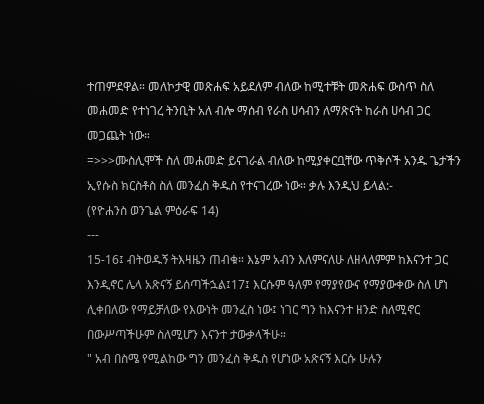ተጠምደዋል። መለኮታዊ መጽሐፍ አይደለም ብለው ከሚተቹት መጽሐፍ ውስጥ ስለ መሐመድ የተነገረ ትንቢት አለ ብሎ ማሰብ የራስ ሀሳብን ለማጽናት ከራስ ሀሳብ ጋር መጋጨት ነው።
=>>>ሙስሊሞች ስለ መሐመድ ይናገራል ብለው ከሚያቀርቧቸው ጥቅሶች አንዱ ጌታችን ኢየሱስ ክርስቶስ ስለ መንፈስ ቅዱስ የተናገረው ነው። ቃሉ እንዲህ ይላል:-
(የዮሐንስ ወንጌል ምዕራፍ 14)
---
15-16፤ ብትወዱኝ ትእዛዜን ጠብቁ። እኔም አብን እለምናለሁ ለዘላለምም ከእናንተ ጋር እንዲኖር ሌላ አጽናኝ ይሰጣችኋል፤17፤ እርሱም ዓለም የማያየውና የማያውቀው ስለ ሆነ ሊቀበለው የማይቻለው የእውነት መንፈስ ነው፤ ነገር ግን ከእናንተ ዘንድ ስለሚኖር በውሥጣችሁም ስለሚሆን እናንተ ታውቃላችሁ።
" አብ በስሜ የሚልከው ግን መንፈስ ቅዱስ የሆነው አጽናኝ እርሱ ሁሉን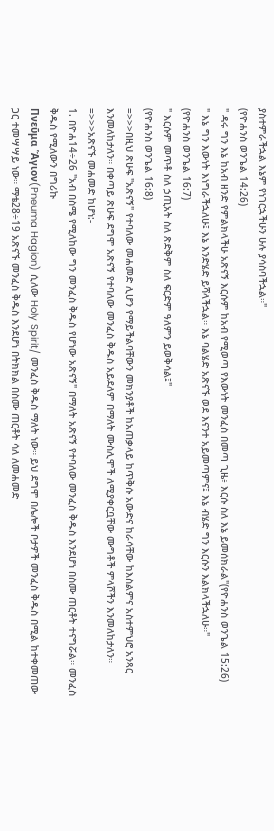ያስተምራችኋል እኔም የነገርኋችሁን ሁሉ ያሳስባችኋል።"
(የዮሐንስ ወንጌል 14:26)
" ዳሩ ግን እኔ ከአብ ዘንድ የምልክላችሁ አጽናኝ እርሱም ከአብ የሚወጣ የእውነት መንፈስ በመጣ ጊዜ፥ እርሱ ስለ እኔ ይመሰክራል"(የዮሐንስ ወንጌል 15:26)
" እኔ ግን እውነት እነግራችኋለሁ፤ እኔ እንድሄድ ይሻላችኋል። እኔ ባልሄድ አጽናኙ ወደ እናንተ አይመጣምና፤ እኔ ብሄድ ግን እርሱን እልክላችኋለሁ።"
(የዮሐንስ ወንጌል 16:7)
" እርሱም መጥቶ ስለ ኃጢአት ስለ ጽድቅም ስለ ፍርድም ዓለምን ይወቅሳል፤"
(የዮሐንስ ወንጌል 16:8)
=>>>በዚህ ጽሁፍ "አጽናኝ" የተባለው መሐመድ ሊሆን የማይችልባቸውን መክንያቶች ከአጠቃላይ ከጥቅሱ አውድና ከራሳቸው ከእስልምና አስተምህሮ አንጻር እንመለከታለን። በቀጣይ ጽሁፍ ደግሞ አጽናኝ የተባለው መንፈስ ቅዱስ አይደለም በማለት ሙስሊሞች ለሚያቀርቧቸው ሙግቶች ምላሾችን እንመለከታለን።
=>>>አጽናኙ መሐመድ ከሆነ:-
1. በዮሐ14÷26 "አብ በስሜ የሚለከው ግን መንፈስ ቅዱስ የሆነው አጽናኝ" በማለት አጽናኝ የተባለው መንፈስ ቅዱስ እንደሆነ በስሙ ጠርቶት ተናግሯል። መንፈስ ቅዱስ የሚለውን በግሪኩ
Πνεῦμα Ἅγιον(Pneuma Hagion) ሲለው Holy Spirit/ መንፈስ ቅዱስ ማለት ነው። ይህ ደግሞ በሌሎች ቦታዎች መንፈስ ቅዱስ በሚል ከተቀመጠው ጋር ተመሣሣይ ነው። ማቴ28÷19 አጽናኙ መንፈስ ቅዱስ እንደሆነ በትክክል በስሙ ጠርቶት ሳለ ለመሐመድ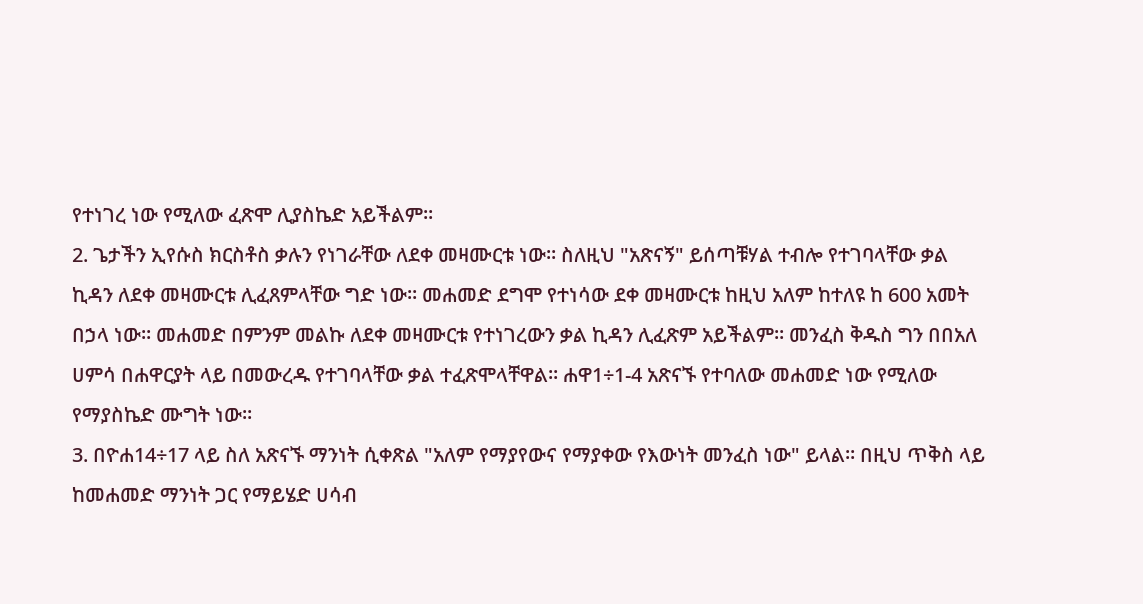የተነገረ ነው የሚለው ፈጽሞ ሊያስኬድ አይችልም።
2. ጌታችን ኢየሱስ ክርስቶስ ቃሉን የነገራቸው ለደቀ መዛሙርቱ ነው። ስለዚህ "አጽናኝ" ይሰጣቹሃል ተብሎ የተገባላቸው ቃል ኪዳን ለደቀ መዛሙርቱ ሊፈጸምላቸው ግድ ነው። መሐመድ ደግሞ የተነሳው ደቀ መዛሙርቱ ከዚህ አለም ከተለዩ ከ 600 አመት በኃላ ነው። መሐመድ በምንም መልኩ ለደቀ መዛሙርቱ የተነገረውን ቃል ኪዳን ሊፈጽም አይችልም። መንፈስ ቅዱስ ግን በበአለ ሀምሳ በሐዋርያት ላይ በመውረዱ የተገባላቸው ቃል ተፈጽሞላቸዋል። ሐዋ1÷1-4 አጽናኙ የተባለው መሐመድ ነው የሚለው የማያስኬድ ሙግት ነው።
3. በዮሐ14÷17 ላይ ስለ አጽናኙ ማንነት ሲቀጽል "አለም የማያየውና የማያቀው የእውነት መንፈስ ነው" ይላል። በዚህ ጥቅስ ላይ ከመሐመድ ማንነት ጋር የማይሄድ ሀሳብ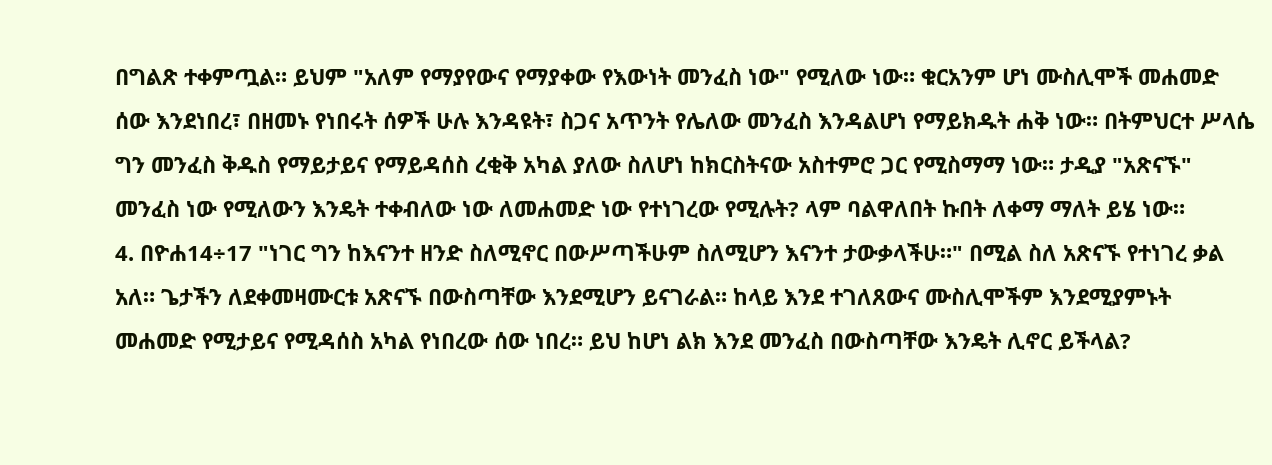በግልጽ ተቀምጧል። ይህም "አለም የማያየውና የማያቀው የእውነት መንፈስ ነው" የሚለው ነው። ቁርአንም ሆነ ሙስሊሞች መሐመድ ሰው እንደነበረ፣ በዘመኑ የነበሩት ሰዎች ሁሉ እንዳዩት፣ ስጋና አጥንት የሌለው መንፈስ እንዳልሆነ የማይክዱት ሐቅ ነው። በትምህርተ ሥላሴ ግን መንፈስ ቅዱስ የማይታይና የማይዳሰስ ረቂቅ አካል ያለው ስለሆነ ከክርስትናው አስተምሮ ጋር የሚስማማ ነው። ታዲያ "አጽናኙ" መንፈስ ነው የሚለውን እንዴት ተቀብለው ነው ለመሐመድ ነው የተነገረው የሚሉት? ላም ባልዋለበት ኩበት ለቀማ ማለት ይሄ ነው።
4. በዮሐ14÷17 "ነገር ግን ከእናንተ ዘንድ ስለሚኖር በውሥጣችሁም ስለሚሆን እናንተ ታውቃላችሁ።" በሚል ስለ አጽናኙ የተነገረ ቃል አለ። ጌታችን ለደቀመዛሙርቱ አጽናኙ በውስጣቸው እንደሚሆን ይናገራል። ከላይ እንደ ተገለጸውና ሙስሊሞችም እንደሚያምኑት መሐመድ የሚታይና የሚዳሰስ አካል የነበረው ሰው ነበረ። ይህ ከሆነ ልክ እንደ መንፈስ በውስጣቸው እንዴት ሊኖር ይችላል?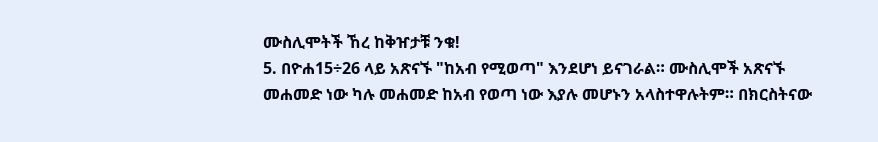ሙስሊሞትች ኸረ ከቅዠታቹ ንቁ!
5. በዮሐ15÷26 ላይ አጽናኙ "ከአብ የሚወጣ" እንደሆነ ይናገራል። ሙስሊሞች አጽናኙ መሐመድ ነው ካሉ መሐመድ ከአብ የወጣ ነው እያሉ መሆኑን አላስተዋሉትም። በክርስትናው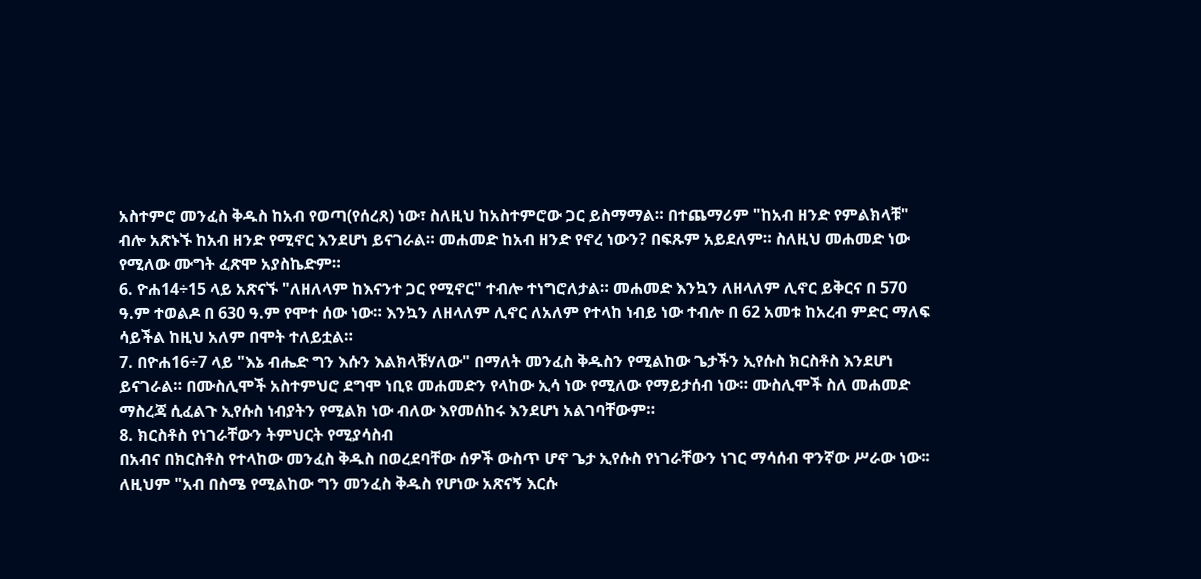አስተምሮ መንፈስ ቅዱስ ከአብ የወጣ(የሰረጸ) ነው፣ ስለዚህ ከአስተምሮው ጋር ይስማማል። በተጨማሪም "ከአብ ዘንድ የምልክላቹ" ብሎ አጽኑኙ ከአብ ዘንድ የሚኖር እንደሆነ ይናገራል። መሐመድ ከአብ ዘንድ የኖረ ነውን? በፍጹም አይደለም። ስለዚህ መሐመድ ነው የሚለው ሙግት ፈጽሞ አያስኬድም።
6. ዮሐ14÷15 ላይ አጽናኙ "ለዘለላም ከእናንተ ጋር የሚኖር" ተብሎ ተነግሮለታል። መሐመድ እንኳን ለዘላለም ሊኖር ይቅርና በ 570 ዓ.ም ተወልዶ በ 630 ዓ.ም የሞተ ሰው ነው። እንኳን ለዘላለም ሊኖር ለአለም የተላከ ነብይ ነው ተብሎ በ 62 አመቱ ከአረብ ምድር ማለፍ ሳይችል ከዚህ አለም በሞት ተለይቷል።
7. በዮሐ16÷7 ላይ "እኔ ብሔድ ግን እሱን እልክላቹሃለው" በማለት መንፈስ ቅዱስን የሚልከው ጌታችን ኢየሱስ ክርስቶስ እንደሆነ ይናገራል። በሙስሊሞች አስተምህሮ ደግሞ ነቢዩ መሐመድን የላከው ኢሳ ነው የሚለው የማይታሰብ ነው። ሙስሊሞች ስለ መሐመድ ማስረጃ ሲፈልጉ ኢየሱስ ነብያትን የሚልክ ነው ብለው እየመሰከሩ እንደሆነ አልገባቸውም።
8. ክርስቶስ የነገራቸውን ትምህርት የሚያሳስብ
በአብና በክርስቶስ የተላከው መንፈስ ቅዱስ በወረደባቸው ሰዎች ውስጥ ሆኖ ጌታ ኢየሱስ የነገራቸውን ነገር ማሳሰብ ዋንኛው ሥራው ነው፡፡ ለዚህም "አብ በስሜ የሚልከው ግን መንፈስ ቅዱስ የሆነው አጽናኝ እርሱ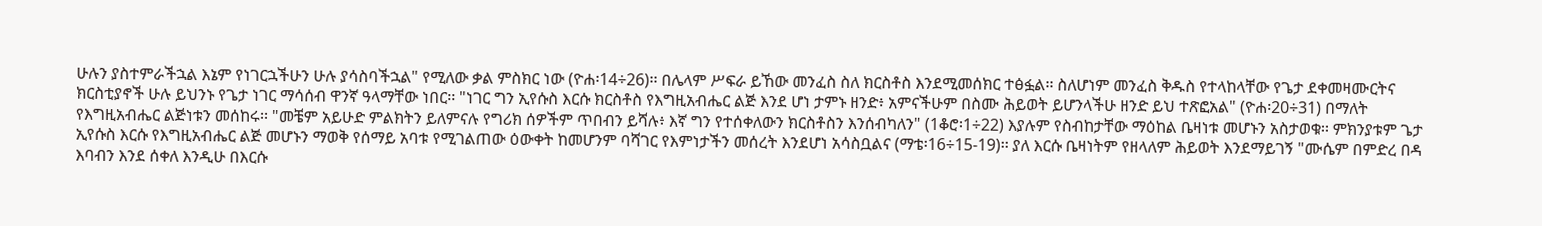ሁሉን ያስተምራችኋል እኔም የነገርኋችሁን ሁሉ ያሳስባችኋል" የሚለው ቃል ምስክር ነው (ዮሐ፡14÷26)፡፡ በሌላም ሥፍራ ይኸው መንፈስ ስለ ክርስቶስ እንደሚመሰክር ተፅፏል፡፡ ስለሆነም መንፈስ ቅዱስ የተላከላቸው የጌታ ደቀመዛሙርትና ክርስቲያኖች ሁሉ ይህንኑ የጌታ ነገር ማሳሰብ ዋንኛ ዓላማቸው ነበር፡፡ "ነገር ግን ኢየሱስ እርሱ ክርስቶስ የእግዚአብሔር ልጅ እንደ ሆነ ታምኑ ዘንድ፥ አምናችሁም በስሙ ሕይወት ይሆንላችሁ ዘንድ ይህ ተጽፎአል" (ዮሐ፡20÷31) በማለት የእግዚአብሔር ልጅነቱን መሰከሩ፡፡ "መቼም አይሁድ ምልክትን ይለምናሉ የግሪክ ሰዎችም ጥበብን ይሻሉ፥ እኛ ግን የተሰቀለውን ክርስቶስን እንሰብካለን" (1ቆሮ፡1÷22) እያሉም የስብከታቸው ማዕከል ቤዛነቱ መሆኑን አስታወቁ፡፡ ምክንያቱም ጌታ ኢየሱስ እርሱ የእግዚአብሔር ልጅ መሆኑን ማወቅ የሰማይ አባቱ የሚገልጠው ዕውቀት ከመሆንም ባሻገር የእምነታችን መሰረት እንደሆነ አሳስቧልና (ማቴ፡16÷15-19)፡፡ ያለ እርሱ ቤዛነትም የዘላለም ሕይወት እንደማይገኝ "ሙሴም በምድረ በዳ እባብን እንደ ሰቀለ እንዲሁ በእርሱ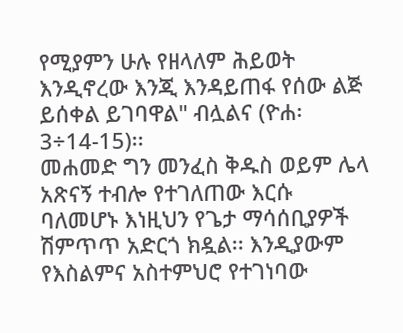የሚያምን ሁሉ የዘላለም ሕይወት እንዲኖረው እንጂ እንዳይጠፋ የሰው ልጅ ይሰቀል ይገባዋል" ብሏልና (ዮሐ፡3÷14-15)፡፡
መሐመድ ግን መንፈስ ቅዱስ ወይም ሌላ አጽናኝ ተብሎ የተገለጠው እርሱ ባለመሆኑ እነዚህን የጌታ ማሳሰቢያዎች ሽምጥጥ አድርጎ ክዷል፡፡ እንዲያውም የእስልምና አስተምህሮ የተገነባው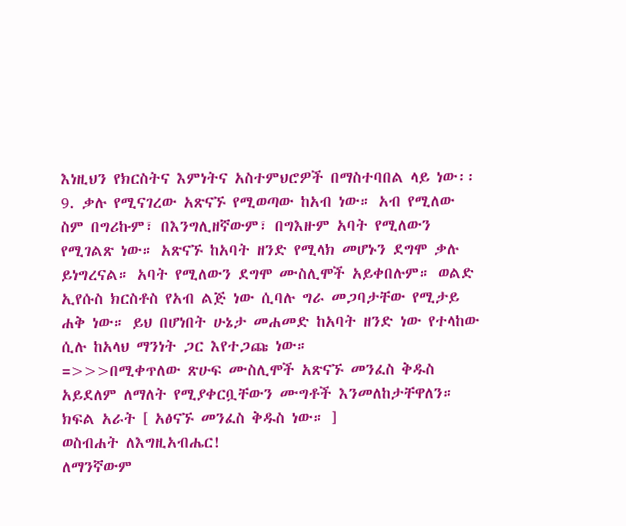እነዚህን የክርስትና እምነትና አስተምህሮዎች በማስተባበል ላይ ነው፡፡
9. ቃሉ የሚናገረው አጽናኙ የሚወጣው ከአብ ነው። አብ የሚለው ስም በግሪኩም፣ በእንግሊዘኛውም፣ በግእዙም አባት የሚለውን የሚገልጽ ነው። አጽናኙ ከአባት ዘንድ የሚላክ መሆኑን ደግሞ ቃሉ ይነግረናል። አባት የሚለውን ደግሞ ሙስሊሞች አይቀበሉም። ወልድ ኢየሱስ ክርስቶስ የአብ ልጅ ነው ሲባሉ ግራ መጋባታቸው የሚታይ ሐቅ ነው። ይህ በሆነበት ሁኔታ መሐመድ ከአባት ዘንድ ነው የተላከው ሲሉ ከአላህ ማንነት ጋር እየተጋጩ ነው።
=>>>በሚቀጥለው ጽሁፍ ሙስሊሞች አጽናኙ መንፈስ ቅዱስ አይደለም ለማለት የሚያቀርቧቸውን ሙግቶች እንመለከታቸዋለን።
ክፍል አራት [ አፅናኙ መንፈስ ቅዱስ ነው። ]
ወስብሐት ለእግዚአብሔር!
ለማንኛውም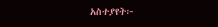አስተያየት፦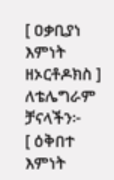[ ዐቃቢያነ እምነት ዘኦርቶዶክስ ]
ለቴሌግራም ቻናላችን፦
[ ዕቅበተ እምነት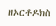ዘኦርቶዶክስ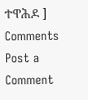ተዋሕዶ ]
Comments
Post a Comment